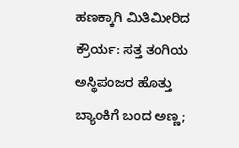ಹಣಕ್ಕಾಗಿ ಮಿತಿಮೀರಿದ ಕ್ರೌರ್ಯ: ಸತ್ತ ತಂಗಿಯ ಅಸ್ಥಿಪಂಜರ ಹೊತ್ತು ಬ್ಯಾಂಕಿಗೆ ಬಂದ ಅಣ್ಣ;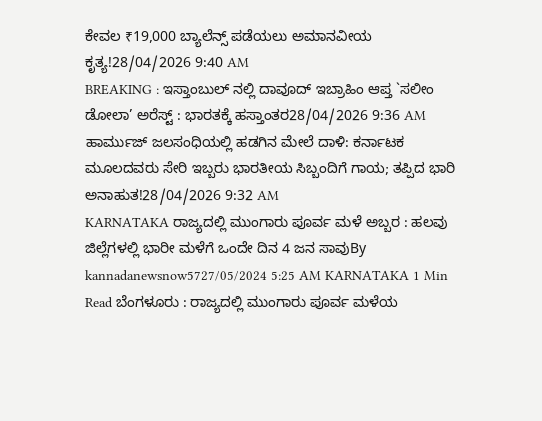ಕೇವಲ ₹19,000 ಬ್ಯಾಲೆನ್ಸ್ ಪಡೆಯಲು ಅಮಾನವೀಯ ಕೃತ್ಯ!28/04/2026 9:40 AM
BREAKING : ಇಸ್ತಾಂಬುಲ್ ನಲ್ಲಿ ದಾವೂದ್ ಇಬ್ರಾಹಿಂ ಆಪ್ತ `ಸಲೀಂ ಡೋಲಾ’ ಅರೆಸ್ಟ್ : ಭಾರತಕ್ಕೆ ಹಸ್ತಾಂತರ28/04/2026 9:36 AM
ಹಾರ್ಮುಜ್ ಜಲಸಂಧಿಯಲ್ಲಿ ಹಡಗಿನ ಮೇಲೆ ದಾಳಿ: ಕರ್ನಾಟಕ ಮೂಲದವರು ಸೇರಿ ಇಬ್ಬರು ಭಾರತೀಯ ಸಿಬ್ಬಂದಿಗೆ ಗಾಯ; ತಪ್ಪಿದ ಭಾರಿ ಅನಾಹುತ!28/04/2026 9:32 AM
KARNATAKA ರಾಜ್ಯದಲ್ಲಿ ಮುಂಗಾರು ಪೂರ್ವ ಮಳೆ ಅಬ್ಬರ : ಹಲವು ಜಿಲ್ಲೆಗಳಲ್ಲಿ ಭಾರೀ ಮಳೆಗೆ ಒಂದೇ ದಿನ 4 ಜನ ಸಾವುBy kannadanewsnow5727/05/2024 5:25 AM KARNATAKA 1 Min Read ಬೆಂಗಳೂರು : ರಾಜ್ಯದಲ್ಲಿ ಮುಂಗಾರು ಪೂರ್ವ ಮಳೆಯ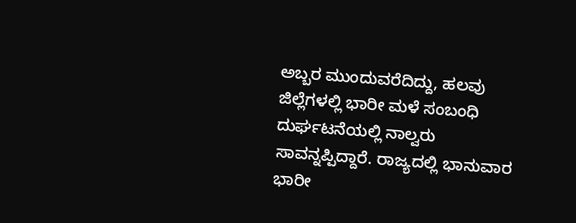ಅಬ್ಬರ ಮುಂದುವರೆದಿದ್ದು, ಹಲವು ಜಿಲ್ಲೆಗಳಲ್ಲಿ ಭಾರೀ ಮಳೆ ಸಂಬಂಧಿ ದುರ್ಘಟನೆಯಲ್ಲಿ ನಾಲ್ವರು ಸಾವನ್ನಪ್ಪಿದ್ದಾರೆ. ರಾಜ್ಯದಲ್ಲಿ ಭಾನುವಾರ ಭಾರೀ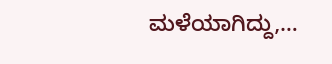ಮಳೆಯಾಗಿದ್ದು,…